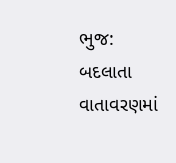ભુજ: બદલાતા વાતાવરણમાં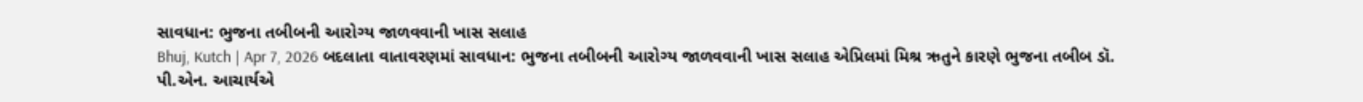સાવધાન: ભુજના તબીબની આરોગ્ય જાળવવાની ખાસ સલાહ
Bhuj, Kutch | Apr 7, 2026 બદલાતા વાતાવરણમાં સાવધાન: ભુજના તબીબની આરોગ્ય જાળવવાની ખાસ સલાહ એપ્રિલમાં મિશ્ર ઋતુને કારણે ભુજના તબીબ ડૉ. પી.એન. આચાર્યએ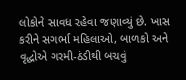લોકોને સાવધ રહેવા જણાવ્યું છે. ખાસ કરીને સગર્ભા મહિલાઓ, બાળકો અને વૃદ્ધોએ ગરમી-ઠંડીથી બચવું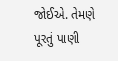જોઈએ. તેમણે પૂરતું પાણી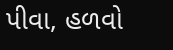પીવા, હળવો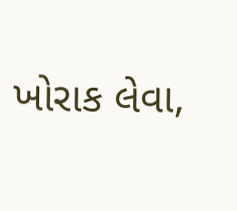ખોરાક લેવા,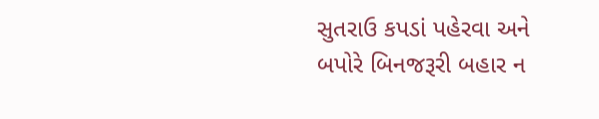સુતરાઉ કપડાં પહેરવા અને બપોરે બિનજરૂરી બહાર ન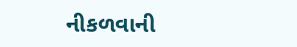નીકળવાની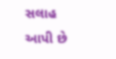સલાહ આપી છે